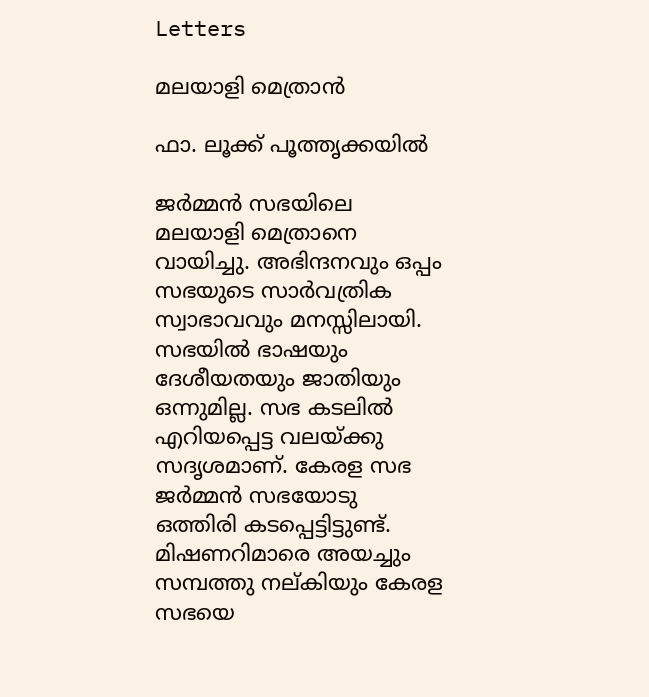Letters

മലയാളി മെത്രാൻ

ഫാ. ലൂക്ക് പൂത്തൃക്കയില്‍

ജര്‍മ്മന്‍ സഭയിലെ മലയാളി മെത്രാനെ വായിച്ചു. അഭിന്ദനവും ഒപ്പം സഭയുടെ സാര്‍വത്രിക സ്വാഭാവവും മനസ്സിലായി. സഭയില്‍ ഭാഷയും ദേശീയതയും ജാതിയും ഒന്നുമില്ല. സഭ കടലില്‍ എറിയപ്പെട്ട വലയ്ക്കു സദൃശമാണ്. കേരള സഭ ജര്‍മ്മന്‍ സഭയോടു ഒത്തിരി കടപ്പെട്ടിട്ടുണ്ട്. മിഷണറിമാരെ അയച്ചും സമ്പത്തു നല്കിയും കേരള സഭയെ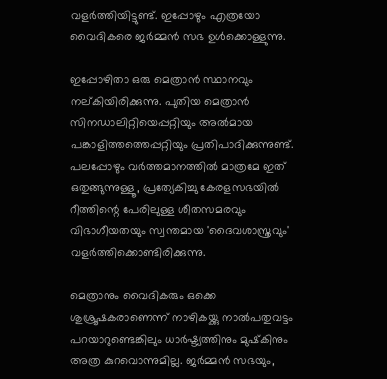വളര്‍ത്തിയിട്ടുണ്ട്. ഇപ്പോഴും എത്രയോ വൈദികരെ ജര്‍മ്മന്‍ സഭ ഉള്‍ക്കൊള്ളുന്നു.

ഇപ്പോഴിതാ ഒരു മെത്രാന്‍ സ്ഥാനവും നല്കിയിരിക്കുന്നു. പുതിയ മെത്രാന്‍ സിനഡാലിറ്റിയെപ്പറ്റിയും അല്‍മായ പങ്കാളിത്തത്തെപ്പറ്റിയും പ്രതിപാദിക്കുന്നുണ്ട്. പലപ്പോഴും വര്‍ത്തമാനത്തില്‍ മാത്രമേ ഇത് ഒതുങ്ങുന്നുള്ളൂ, പ്രത്യേകിച്ചു കേരളസഭയില്‍ റീത്തിന്റെ പേരിലുള്ള ശീതസമരവും വിഭാഗീയതയും സ്വന്തമായ 'ദൈവശാസ്ത്രവും' വളര്‍ത്തിക്കൊണ്ടിരിക്കുന്നു.

മെത്രാനും വൈദികരും ഒക്കെ ശുശ്രൂഷകരാണെന്ന് നാഴികയ്ക്കു നാല്‍പതുവട്ടം പറയാറുണ്ടെങ്കിലും ധാര്‍ഷ്ട്യത്തിനും മുഷ്‌കിനും അത്ര കുറവൊന്നുമില്ല. ജര്‍മ്മന്‍ സഭയും,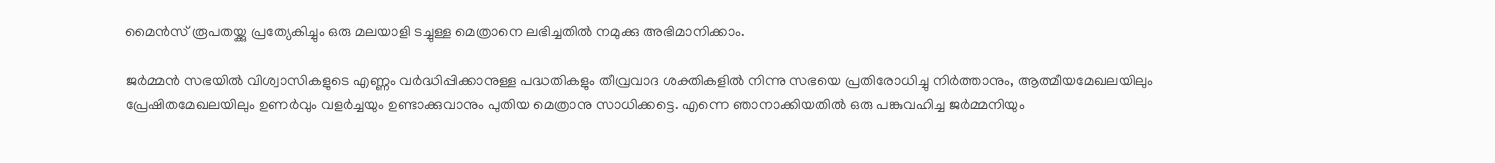മൈന്‍സ് രൂപതയ്ക്കു പ്രത്യേകിച്ചും ഒരു മലയാളി ടച്ചുള്ള മെത്രാനെ ലഭിച്ചതില്‍ നമുക്കു അഭിമാനിക്കാം.

ജര്‍മ്മന്‍ സഭയില്‍ വിശ്വാസികളുടെ എണ്ണം വര്‍ദ്ധിപ്പിക്കാനുള്ള പദ്ധതികളും തീവ്രവാദ ശക്തികളില്‍ നിന്നു സഭയെ പ്രതിരോധിച്ചു നിര്‍ത്താനും, ആത്മീയമേഖലയിലും പ്രേഷിതമേഖലയിലും ഉണര്‍വും വളര്‍ച്ചയും ഉണ്ടാക്കുവാനും പുതിയ മെത്രാനു സാധിക്കട്ടെ. എന്നെ ഞാനാക്കിയതില്‍ ഒരു പങ്കുവഹിച്ച ജര്‍മ്മനിയും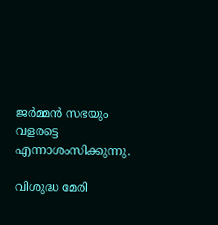ജര്‍മ്മന്‍ സഭയും വളരട്ടെ എന്നാശംസിക്കുന്നു.

വിശുദ്ധ മേരി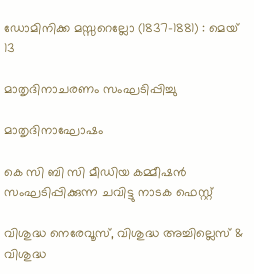ഡോമിനിക്ക മസ്സറെല്ലോ (1837-1881) : മെയ് 13

മാതൃദിനാചരണം സംഘടിപ്പിച്ചു

മാതൃദിനാഘോഷം

കെ സി ബി സി മീഡിയ കമ്മീഷന്‍ സംഘടിപ്പിക്കുന്ന ചവിട്ടു നാടക ഫെസ്റ്റ്

വിശുദ്ധ നെരേവൂസ്, വിശുദ്ധ അച്ചില്ലെസ് & വിശുദ്ധ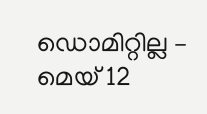ഡൊമിറ്റില്ല – മെയ് 12